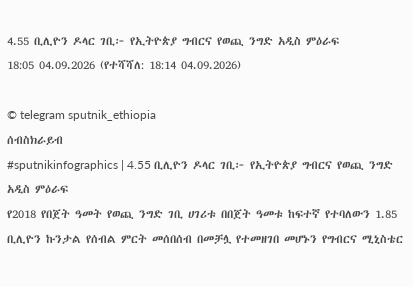4.55 ቢሊዮን ዶላር ገቢ፦ የኢትዮጵያ ግብርና የወጪ ንግድ አዲስ ምዕራፍ
18:05 04.09.2026 (የተሻሻለ: 18:14 04.09.2026)

© telegram sputnik_ethiopia
ሰብስክራይብ
#sputnikinfographics | 4.55 ቢሊዮን ዶላር ገቢ፦ የኢትዮጵያ ግብርና የወጪ ንግድ አዲስ ምዕራፍ
የ2018 የበጀት ዓመት የወጪ ንግድ ገቢ ሀገሪቱ በበጀት ዓመቱ ከፍተኛ የተባለውን 1.85 ቢሊዮን ኩንታል የሰብል ምርት መሰበሰብ በመቻሏ የተመዘገበ መሆኑን የግብርና ሚኒስቴር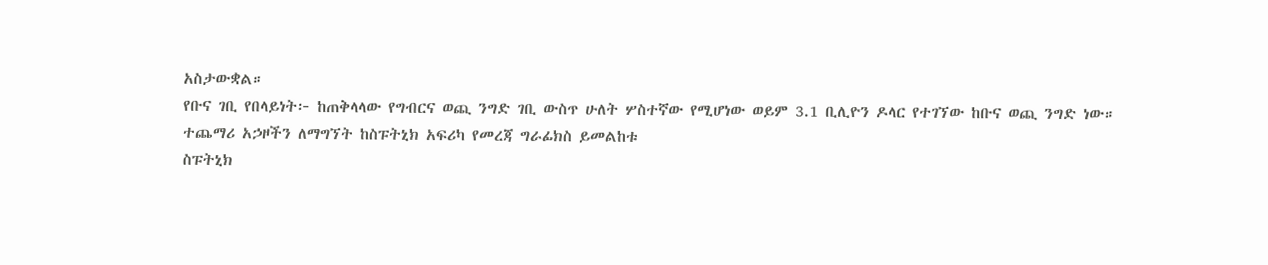አስታውቋል።
የቡና ገቢ የበላይነት፦ ከጠቅላላው የግብርና ወጪ ንግድ ገቢ ውስጥ ሁለት ሦስተኛው የሚሆነው ወይም 3.1 ቢሊዮን ዶላር የተገኘው ከቡና ወጪ ንግድ ነው።
ተጨማሪ አኃዞችን ለማግኘት ከስፑትኒክ አፍሪካ የመረጃ ግራፊክስ ይመልከቱ
ስፑትኒክ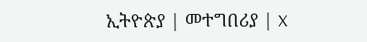ኢትዮጵያ | መተግበሪያ | X